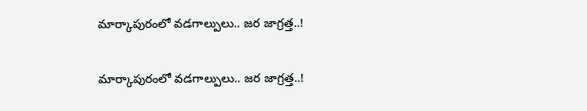మార్కాపురంలో వడగాల్పులు.. జర జాగ్రత్త..!

మార్కాపురంలో వడగాల్పులు.. జర జాగ్రత్త..!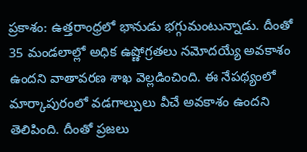ప్రకాశం: ఉత్తరాంధ్రలో భానుడు భగ్గుమంటున్నాడు. దీంతో 35 మండలాల్లో అధిక ఉష్ణోగ్రతలు నమోదయ్యే అవకాశం ఉందని వాతావరణ శాఖ వెల్లడించింది. ఈ నేపథ్యంలో మార్కాపురంలో వడగాల్పులు వీచే అవకాశం ఉందని తెలిపింది. దీంతో ప్రజలు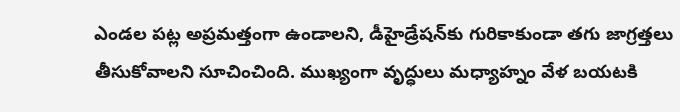ఎండల పట్ల అప్రమత్తంగా ఉండాలని, డీహైడ్రేషన్‌కు గురికాకుండా తగు జాగ్రత్తలు తీసుకోవాలని సూచించింది. ముఖ్యంగా వృద్ధులు మధ్యాహ్నం వేళ బయటకి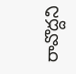రావొద్దని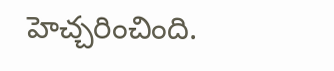హెచ్చరించింది.